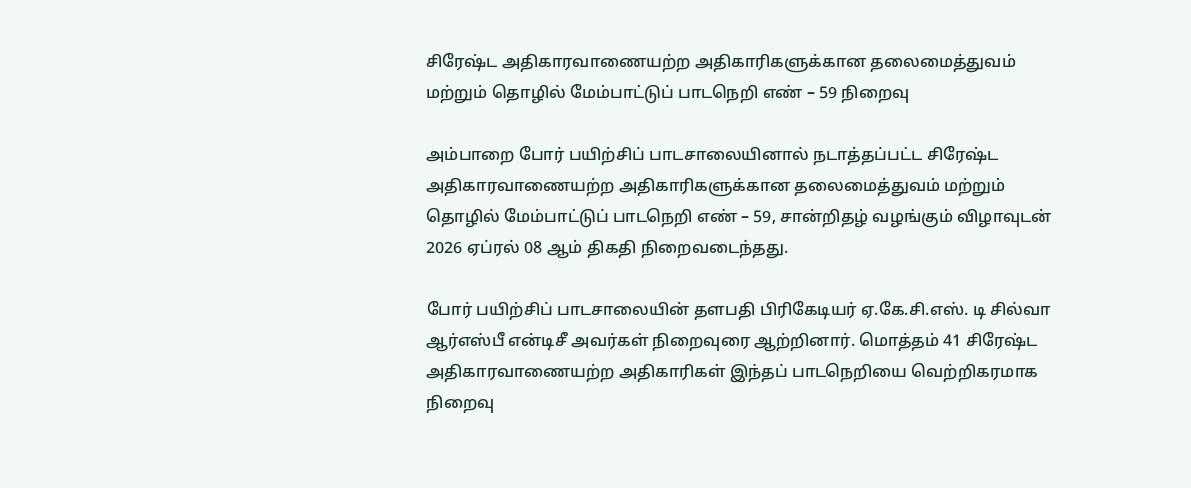சிரேஷ்ட அதிகாரவாணையற்ற அதிகாரிகளுக்கான தலைமைத்துவம் மற்றும் தொழில் மேம்பாட்டுப் பாடநெறி எண் – 59 நிறைவு

அம்பாறை போர் பயிற்சிப் பாடசாலையினால் நடாத்தப்பட்ட சிரேஷ்ட அதிகாரவாணையற்ற அதிகாரிகளுக்கான தலைமைத்துவம் மற்றும் தொழில் மேம்பாட்டுப் பாடநெறி எண் – 59, சான்றிதழ் வழங்கும் விழாவுடன் 2026 ஏப்ரல் 08 ஆம் திகதி நிறைவடைந்தது.

போர் பயிற்சிப் பாடசாலையின் தளபதி பிரிகேடியர் ஏ.கே.சி.எஸ். டி சில்வா ஆர்எஸ்பீ என்டிசீ அவர்கள் நிறைவுரை ஆற்றினார். மொத்தம் 41 சிரேஷ்ட அதிகாரவாணையற்ற அதிகாரிகள் இந்தப் பாடநெறியை வெற்றிகரமாக நிறைவு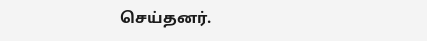செய்தனர்.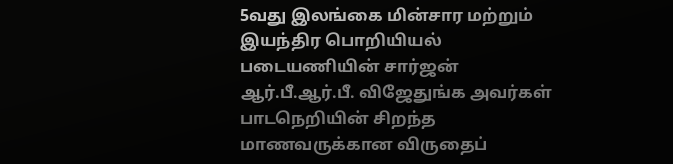5வது இலங்கை மின்சார மற்றும் இயந்திர பொறியியல் படையணியின் சார்ஜன் ஆர்.பீ.ஆர்.பீ. விஜேதுங்க அவர்கள் பாடநெறியின் சிறந்த மாணவருக்கான விருதைப்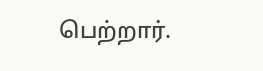பெற்றார்.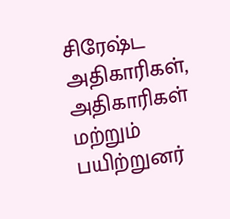சிரேஷ்ட அதிகாரிகள், அதிகாரிகள் மற்றும் பயிற்றுனர்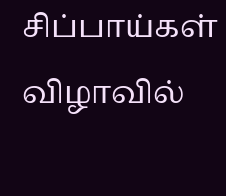சிப்பாய்கள் விழாவில்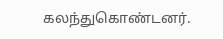கலந்துகொண்டனர்.